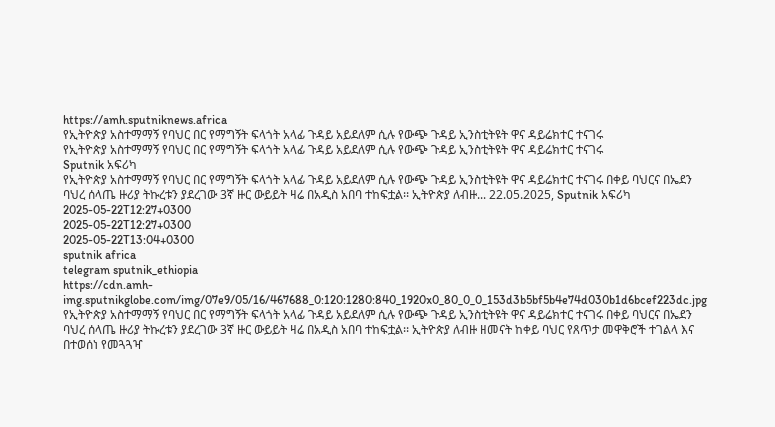https://amh.sputniknews.africa
የኢትዮጵያ አስተማማኝ የባህር በር የማግኝት ፍላጎት አላፊ ጉዳይ አይደለም ሲሉ የውጭ ጉዳይ ኢንስቲትዩት ዋና ዳይሬክተር ተናገሩ
የኢትዮጵያ አስተማማኝ የባህር በር የማግኝት ፍላጎት አላፊ ጉዳይ አይደለም ሲሉ የውጭ ጉዳይ ኢንስቲትዩት ዋና ዳይሬክተር ተናገሩ
Sputnik አፍሪካ
የኢትዮጵያ አስተማማኝ የባህር በር የማግኝት ፍላጎት አላፊ ጉዳይ አይደለም ሲሉ የውጭ ጉዳይ ኢንስቲትዩት ዋና ዳይሬክተር ተናገሩ በቀይ ባህርና በኤደን ባህረ ሰላጤ ዙሪያ ትኩረቱን ያደረገው 3ኛ ዙር ውይይት ዛሬ በአዲስ አበባ ተከፍቷል፡፡ ኢትዮጵያ ለብዙ... 22.05.2025, Sputnik አፍሪካ
2025-05-22T12:27+0300
2025-05-22T12:27+0300
2025-05-22T13:04+0300
sputnik africa
telegram sputnik_ethiopia
https://cdn.amh-img.sputnikglobe.com/img/07e9/05/16/467688_0:120:1280:840_1920x0_80_0_0_153d3b5bf5b4e74d030b1d6bcef223dc.jpg
የኢትዮጵያ አስተማማኝ የባህር በር የማግኝት ፍላጎት አላፊ ጉዳይ አይደለም ሲሉ የውጭ ጉዳይ ኢንስቲትዩት ዋና ዳይሬክተር ተናገሩ በቀይ ባህርና በኤደን ባህረ ሰላጤ ዙሪያ ትኩረቱን ያደረገው 3ኛ ዙር ውይይት ዛሬ በአዲስ አበባ ተከፍቷል፡፡ ኢትዮጵያ ለብዙ ዘመናት ከቀይ ባህር የጸጥታ መዋቅሮች ተገልላ እና በተወሰነ የመጓጓዣ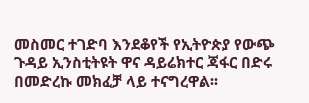መስመር ተገድባ እንደቆየች የኢትዮጵያ የውጭ ጉዳይ ኢንስቲትዩት ዋና ዳይሬክተር ጃፋር በድሩ በመድረኩ መክፈቻ ላይ ተናግረዋል፡፡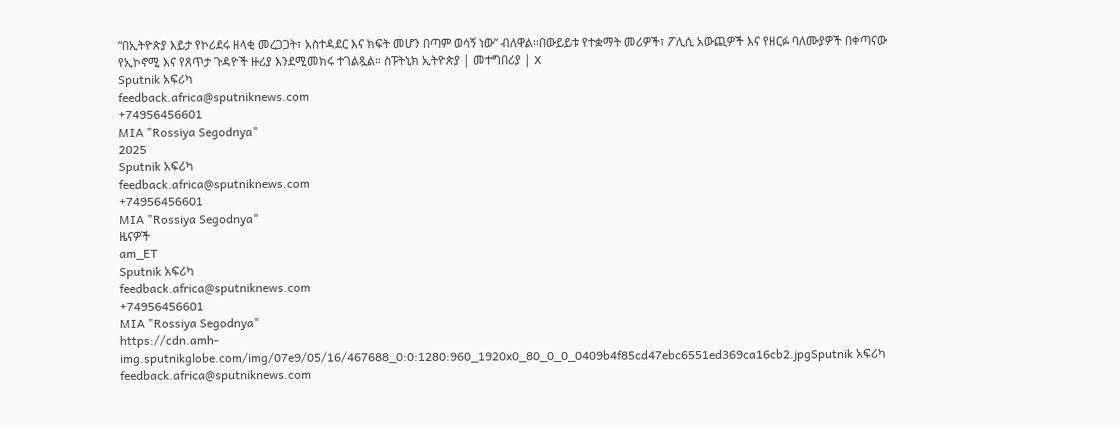“በኢትዮጵያ እይታ የኮሪደሩ ዘላቂ መረጋጋት፣ አስተዳደር እና ክፍት መሆን በጣም ወሳኝ ነው” ብለዋል፡፡በውይይቱ የተቋማት መሪዎች፣ ፖሊሲ አውጪዎች እና የዘርፉ ባለሙያዎች በቀጣናው የኢኮኖሚ እና የጸጥታ ጉዳዮች ዙሪያ እንደሚመክሩ ተገልጿል። ስፑትኒክ ኢትዮጵያ | መተግበሪያ | X
Sputnik አፍሪካ
feedback.africa@sputniknews.com
+74956456601
MIA "Rossiya Segodnya"
2025
Sputnik አፍሪካ
feedback.africa@sputniknews.com
+74956456601
MIA "Rossiya Segodnya"
ዜናዎች
am_ET
Sputnik አፍሪካ
feedback.africa@sputniknews.com
+74956456601
MIA "Rossiya Segodnya"
https://cdn.amh-img.sputnikglobe.com/img/07e9/05/16/467688_0:0:1280:960_1920x0_80_0_0_0409b4f85cd47ebc6551ed369ca16cb2.jpgSputnik አፍሪካ
feedback.africa@sputniknews.com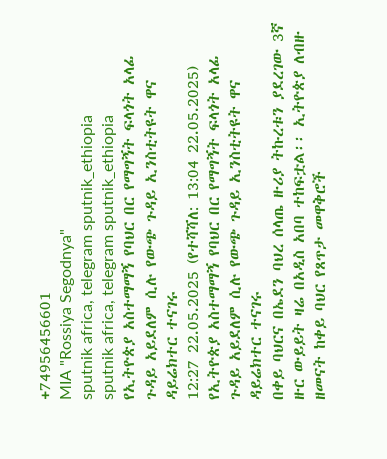+74956456601
MIA "Rossiya Segodnya"
sputnik africa, telegram sputnik_ethiopia
sputnik africa, telegram sputnik_ethiopia
የኢትዮጵያ አስተማማኝ የባህር በር የማግኝት ፍላጎት አላፊ ጉዳይ አይደለም ሲሉ የውጭ ጉዳይ ኢንስቲትዩት ዋና ዳይሬክተር ተናገሩ
12:27 22.05.2025 (የተሻሻለ: 13:04 22.05.2025) የኢትዮጵያ አስተማማኝ የባህር በር የማግኝት ፍላጎት አላፊ ጉዳይ አይደለም ሲሉ የውጭ ጉዳይ ኢንስቲትዩት ዋና ዳይሬክተር ተናገሩ
በቀይ ባህርና በኤደን ባህረ ሰላጤ ዙሪያ ትኩረቱን ያደረገው 3ኛ ዙር ውይይት ዛሬ በአዲስ አበባ ተከፍቷል፡፡ ኢትዮጵያ ለብዙ ዘመናት ከቀይ ባህር የጸጥታ መዋቅሮች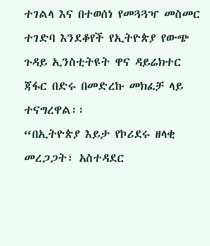ተገልላ እና በተወሰነ የመጓጓዣ መስመር ተገድባ እንደቆየች የኢትዮጵያ የውጭ ጉዳይ ኢንስቲትዩት ዋና ዳይሬክተር ጃፋር በድሩ በመድረኩ መክፈቻ ላይ ተናግረዋል፡፡
“በኢትዮጵያ እይታ የኮሪደሩ ዘላቂ መረጋጋት፣ አስተዳደር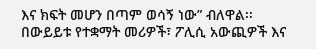እና ክፍት መሆን በጣም ወሳኝ ነው” ብለዋል፡፡
በውይይቱ የተቋማት መሪዎች፣ ፖሊሲ አውጪዎች እና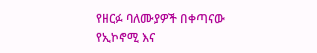የዘርፉ ባለሙያዎች በቀጣናው የኢኮኖሚ እና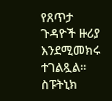የጸጥታ ጉዳዮች ዙሪያ እንደሚመክሩ ተገልጿል።
ስፑትኒክ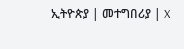ኢትዮጵያ | መተግበሪያ | X